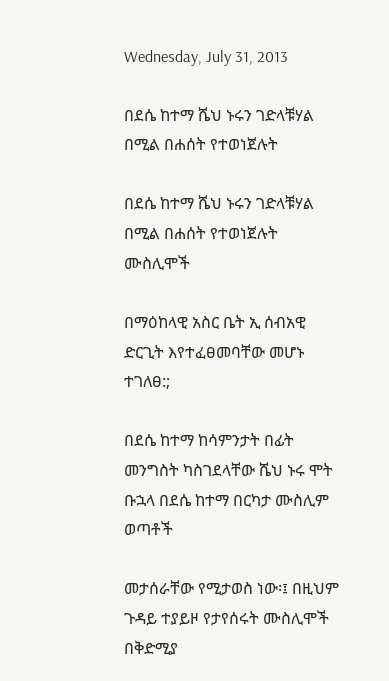Wednesday, July 31, 2013

በደሴ ከተማ ሼህ ኑሩን ገድላቹሃል በሚል በሐሰት የተወነጀሉት

በደሴ ከተማ ሼህ ኑሩን ገድላቹሃል በሚል በሐሰት የተወነጀሉት ሙስሊሞች

በማዕከላዊ አስር ቤት ኢ ሰብአዊ ድርጊት እየተፈፀመባቸው መሆኑ ተገለፀ:;

በደሴ ከተማ ከሳምንታት በፊት መንግስት ካስገደላቸው ሼህ ኑሩ ሞት ቡኋላ በደሴ ከተማ በርካታ ሙስሊም ወጣቶች

መታሰራቸው የሚታወስ ነው፡፤ በዚህም ጉዳይ ተያይዞ የታየሰሩት ሙስሊሞች በቅድሚያ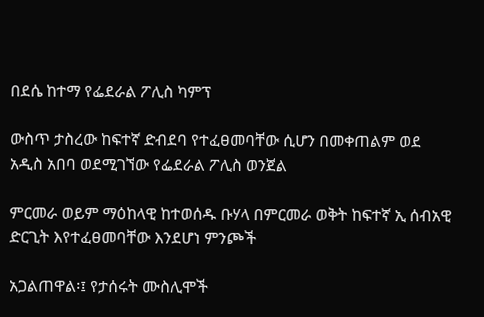በደሴ ከተማ የፌደራል ፖሊስ ካምፕ

ውስጥ ታስረው ከፍተኛ ድብደባ የተፈፀመባቸው ሲሆን በመቀጠልም ወደ አዲስ አበባ ወደሚገኘው የፌደራል ፖሊስ ወንጀል

ምርመራ ወይም ማዕከላዊ ከተወሰዱ ቡሃላ በምርመራ ወቅት ከፍተኛ ኢ ሰብአዊ ድርጊት እየተፈፀመባቸው እንደሆነ ምንጮች

አጋልጠዋል፡፤ የታሰሩት ሙስሊሞች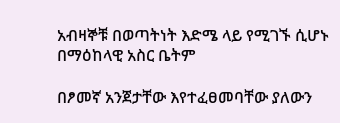አብዛኞቹ በወጣትነት እድሜ ላይ የሚገኙ ሲሆኑ በማዕከላዊ አስር ቤትም

በፆመኛ አንጀታቸው እየተፈፀመባቸው ያለውን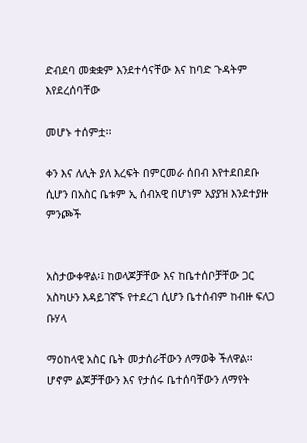ድብደባ መቋቋም እንደተሳናቸው እና ከባድ ጉዳትም እየደረሰባቸው

መሆኑ ተሰምቷ፡፡

ቀን እና ለሊት ያለ እረፍት በምርመራ ሰበብ እየተደበደቡ ሲሆን በአስር ቤቱም ኢ ሰብአዊ በሆነም አያያዝ እንደተያዙ ምንጮች


አስታውቀዋል፡፤ ከወላጆቻቸው እና ከቤተሰቦቻቸው ጋር አስካሁን እዳይገኛኙ የተደረገ ሲሆን ቤተሰብም ከብዙ ፍለጋ ቡሃላ

ማዕከላዊ አስር ቤት መታሰራቸውን ለማወቅ ችለዋል፡፡ ሆኖም ልጆቻቸውን እና የታሰሩ ቤተሰባቸውን ለማየት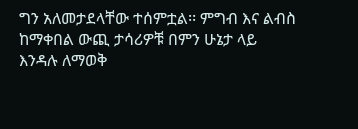ግን አለመታደላቸው ተሰምቷል፡፡ ምግብ እና ልብስ ከማቀበል ውጪ ታሳሪዎቹ በምን ሁኔታ ላይ እንዳሉ ለማወቅ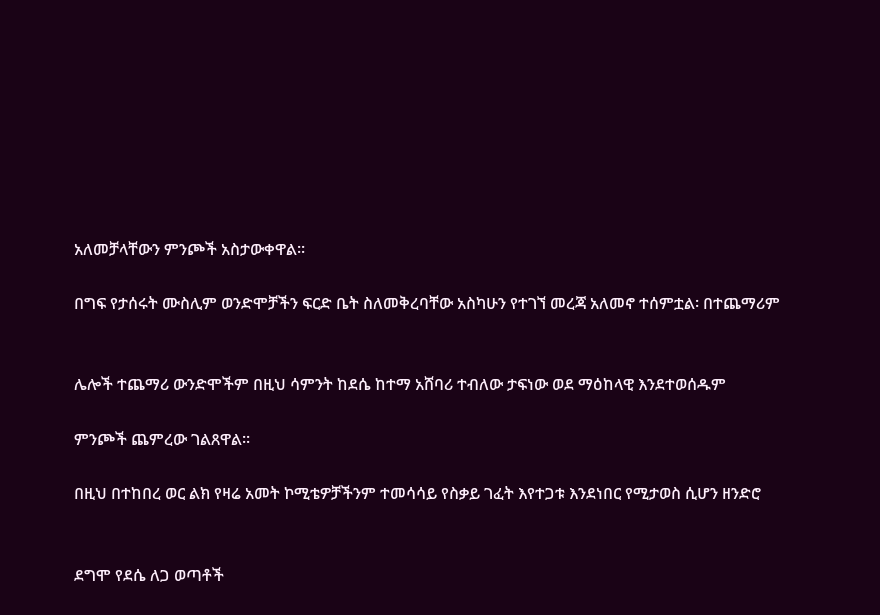አለመቻላቸውን ምንጮች አስታውቀዋል፡፡

በግፍ የታሰሩት ሙስሊም ወንድሞቻችን ፍርድ ቤት ስለመቅረባቸው አስካሁን የተገኘ መረጃ አለመኖ ተሰምቷል፡ በተጨማሪም


ሌሎች ተጨማሪ ውንድሞችም በዚህ ሳምንት ከደሴ ከተማ አሸባሪ ተብለው ታፍነው ወደ ማዕከላዊ እንደተወሰዱም

ምንጮች ጨምረው ገልጸዋል፡፡

በዚህ በተከበረ ወር ልክ የዛሬ አመት ኮሚቴዎቻችንም ተመሳሳይ የስቃይ ገፈት እየተጋቱ እንደነበር የሚታወስ ሲሆን ዘንድሮ


ደግሞ የደሴ ለጋ ወጣቶች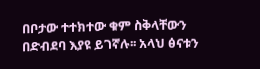በቦታው ተተክተው ቁም ስቅላቸውን በድብደባ እያዩ ይገኛሉ፡፡ አላህ ፅናቱን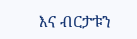እና ብርታቱን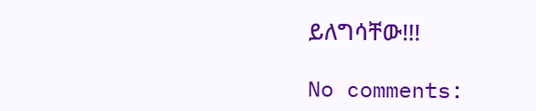ይለግሳቸው!!!

No comments: